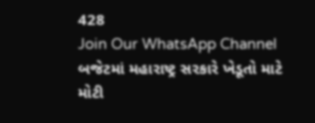428
Join Our WhatsApp Channel
બજેટમાં મહારાષ્ટ્ર સરકારે ખેડૂતો માટે મોટી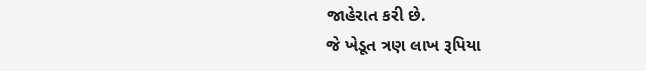જાહેરાત કરી છે.
જે ખેડૂત ત્રણ લાખ રૂપિયા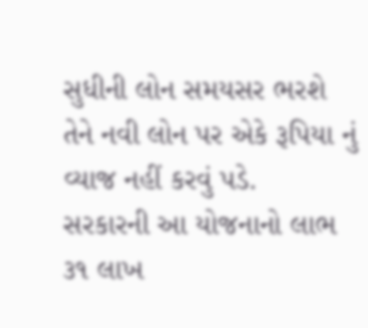સુધીની લોન સમયસર ભરશે તેને નવી લોન પર એકે રૂપિયા નું વ્યાજ નહીં કરવું પડે.
સરકારની આ યોજનાનો લાભ ૩૧ લાખ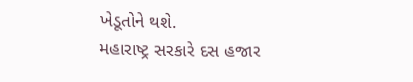ખેડૂતોને થશે.
મહારાષ્ટ્ર સરકારે દસ હજાર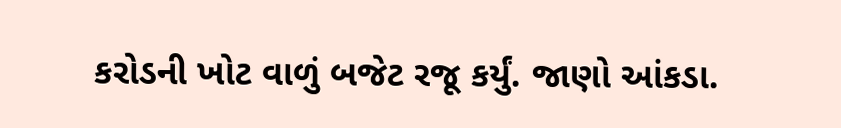કરોડની ખોટ વાળું બજેટ રજૂ કર્યું. જાણો આંકડા.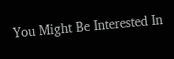You Might Be Interested In